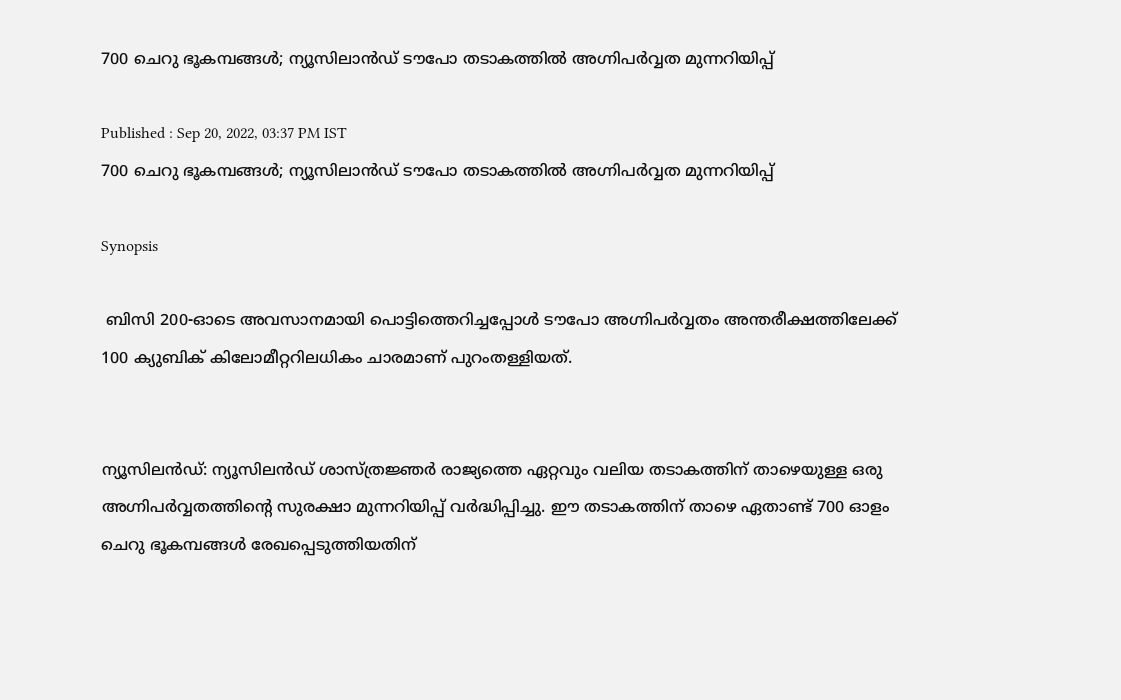700 ചെറു ഭൂകമ്പങ്ങള്‍; ന്യൂസിലാൻഡ് ടൗപോ തടാകത്തില്‍ അഗ്നിപർവ്വത മുന്നറിയിപ്പ്

Published : Sep 20, 2022, 03:37 PM IST
700 ചെറു ഭൂകമ്പങ്ങള്‍; ന്യൂസിലാൻഡ് ടൗപോ തടാകത്തില്‍ അഗ്നിപർവ്വത മുന്നറിയിപ്പ്

Synopsis

 ബിസി 200-ഓടെ അവസാനമായി പൊട്ടിത്തെറിച്ചപ്പോൾ ടൗപോ അഗ്നിപർവ്വതം അന്തരീക്ഷത്തിലേക്ക് 100 ക്യുബിക് കിലോമീറ്ററിലധികം ചാരമാണ് പുറംതള്ളിയത്.


ന്യൂസിലൻഡ്: ന്യൂസിലൻഡ് ശാസ്ത്രജ്ഞർ രാജ്യത്തെ ഏറ്റവും വലിയ തടാകത്തിന് താഴെയുള്ള ഒരു അഗ്നിപർവ്വതത്തിന്‍റെ സുരക്ഷാ മുന്നറിയിപ്പ് വര്‍ദ്ധിപ്പിച്ചു. ഈ തടാകത്തിന് താഴെ ഏതാണ്ട് 700 ഓളം ചെറു ഭൂകമ്പങ്ങള്‍ രേഖപ്പെടുത്തിയതിന്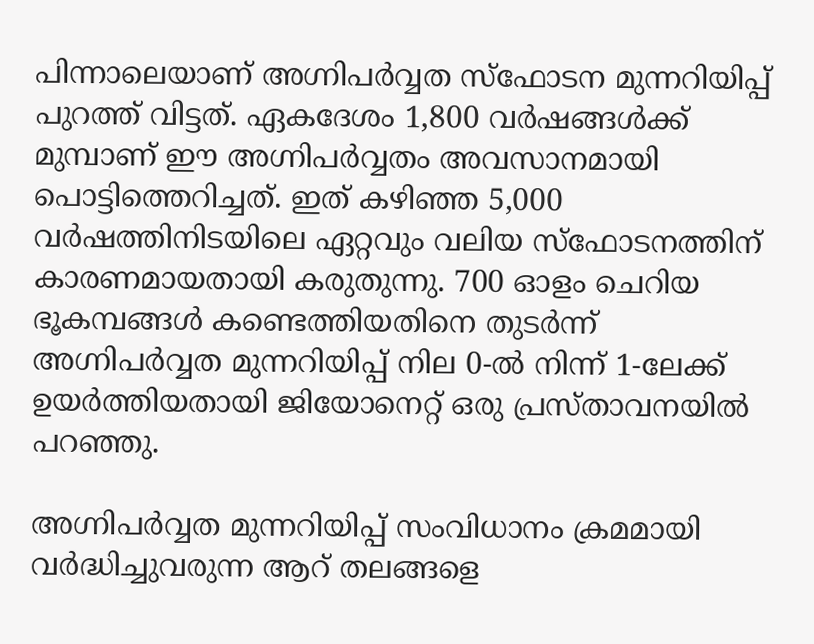പിന്നാലെയാണ് അഗ്നിപര്‍വ്വത സ്ഫോടന മുന്നറിയിപ്പ് പുറത്ത് വിട്ടത്. ഏകദേശം 1,800 വർഷങ്ങൾക്ക് മുമ്പാണ് ഈ അഗ്നിപര്‍വ്വതം അവസാനമായി പൊട്ടിത്തെറിച്ചത്. ഇത് കഴിഞ്ഞ 5,000 വർഷത്തിനിടയിലെ ഏറ്റവും വലിയ സ്ഫോടനത്തിന് കാരണമായതായി കരുതുന്നു. 700 ഓളം ചെറിയ ഭൂകമ്പങ്ങൾ കണ്ടെത്തിയതിനെ തുടര്‍ന്ന് അഗ്നിപർവ്വത മുന്നറിയിപ്പ് നില 0-ൽ നിന്ന് 1-ലേക്ക് ഉയർത്തിയതായി ജിയോനെറ്റ് ഒരു പ്രസ്താവനയിൽ പറഞ്ഞു.

അഗ്നിപർവ്വത മുന്നറിയിപ്പ് സംവിധാനം ക്രമമായി വർദ്ധിച്ചുവരുന്ന ആറ് തലങ്ങളെ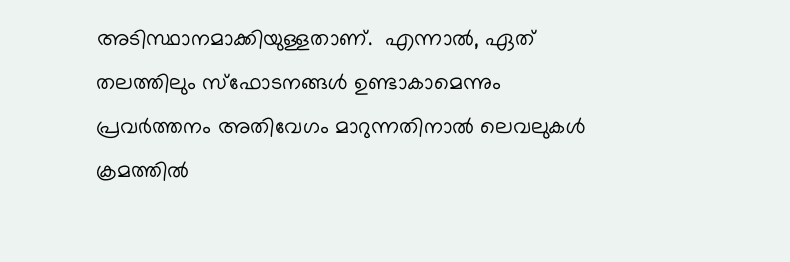അടിസ്ഥാനമാക്കിയുള്ളതാണ്.  എന്നാൽ, ഏത് തലത്തിലും സ്ഫോടനങ്ങൾ ഉണ്ടാകാമെന്നും പ്രവർത്തനം അതിവേഗം മാറുന്നതിനാൽ ലെവലുകൾ ക്രമത്തിൽ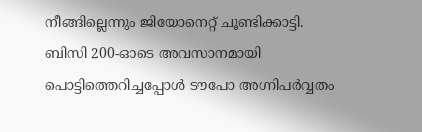നീങ്ങില്ലെന്നും ജിയോനെറ്റ് ചൂണ്ടിക്കാട്ടി. ബിസി 200-ഓടെ അവസാനമായി പൊട്ടിത്തെറിച്ചപ്പോൾ ടൗപോ അഗ്നിപർവ്വതം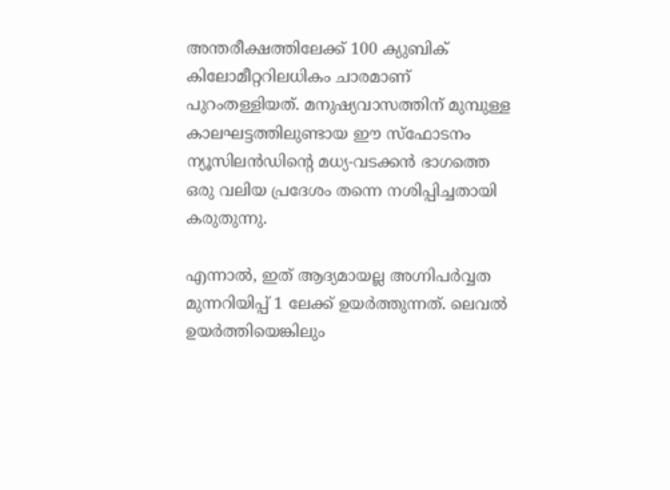അന്തരീക്ഷത്തിലേക്ക് 100 ക്യുബിക് കിലോമീറ്ററിലധികം ചാരമാണ് പുറംതള്ളിയത്. മനുഷ്യവാസത്തിന് മുമ്പുള്ള കാലഘട്ടത്തിലുണ്ടായ ഈ സ്ഫോടനം ന്യൂസിലൻഡിന്‍റെ മധ്യ-വടക്കന്‍ ഭാഗത്തെ ഒരു വലിയ പ്രദേശം തന്നെ നശിപ്പിച്ചതായി കരുതുന്നു.

എന്നാല്‍, ഇത് ആദ്യമായല്ല അഗ്നിപര്‍വ്വത മുന്നറിയിപ്പ് 1 ലേക്ക് ഉയര്‍ത്തുന്നത്. ലെവല്‍ ഉയര്‍ത്തിയെങ്കിലും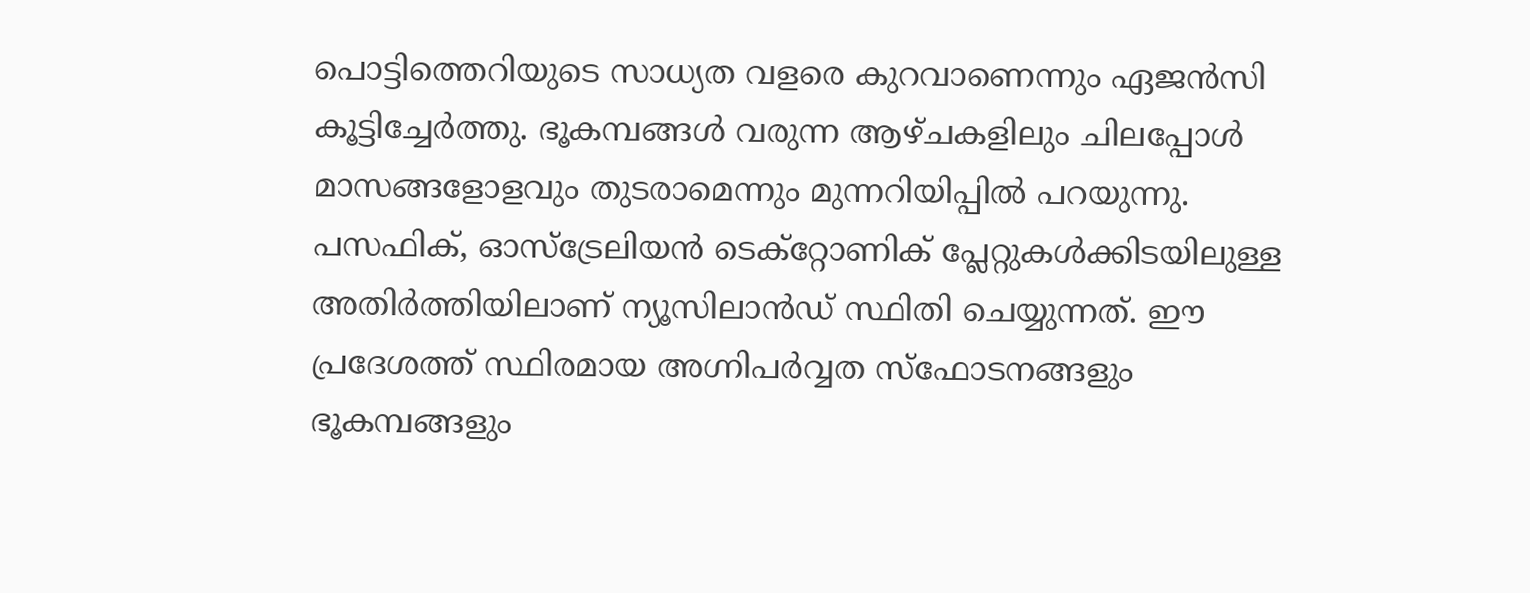പൊട്ടിത്തെറിയുടെ സാധ്യത വളരെ കുറവാണെന്നും ഏജൻസി കൂട്ടിച്ചേർത്തു. ഭൂകമ്പങ്ങള്‍ വരുന്ന ആഴ്ചകളിലും ചിലപ്പോള്‍ മാസങ്ങളോളവും തുടരാമെന്നും മുന്നറിയിപ്പില്‍ പറയുന്നു. പസഫിക്, ഓസ്‌ട്രേലിയൻ ടെക്‌റ്റോണിക് പ്ലേറ്റുകൾക്കിടയിലുള്ള അതിർത്തിയിലാണ് ന്യൂസിലാൻഡ് സ്ഥിതി ചെയ്യുന്നത്. ഈ പ്രദേശത്ത് സ്ഥിരമായ അഗ്നിപർവ്വത സ്ഫോടനങ്ങളും ഭൂകമ്പങ്ങളും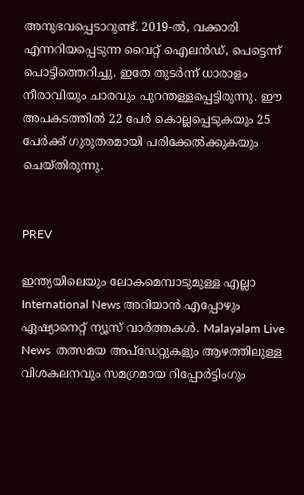അനുഭവപ്പെടാറുണ്ട്. 2019-ൽ, വക്കാരി എന്നറിയപ്പെടുന്ന വൈറ്റ് ഐലൻഡ്, പെട്ടെന്ന് പൊട്ടിത്തെറിച്ചു. ഇതേ തുടര്‍ന്ന് ധാരാളം നീരാവിയും ചാരവും പുറന്തള്ളപ്പെട്ടിരുന്നു. ഈ അപകടത്തില്‍ 22 പേർ കൊല്ലപ്പെടുകയും 25 പേർക്ക് ഗുരുതരമായി പരിക്കേൽക്കുകയും ചെയ്തിരുന്നു.


PREV

ഇന്ത്യയിലെയും ലോകമെമ്പാടുമുള്ള എല്ലാ International News അറിയാൻ എപ്പോഴും ഏഷ്യാനെറ്റ് ന്യൂസ് വാർത്തകൾ. Malayalam Live News  തത്സമയ അപ്‌ഡേറ്റുകളും ആഴത്തിലുള്ള വിശകലനവും സമഗ്രമായ റിപ്പോർട്ടിംഗും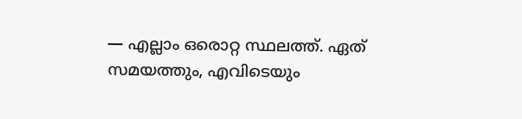— എല്ലാം ഒരൊറ്റ സ്ഥലത്ത്. ഏത് സമയത്തും, എവിടെയും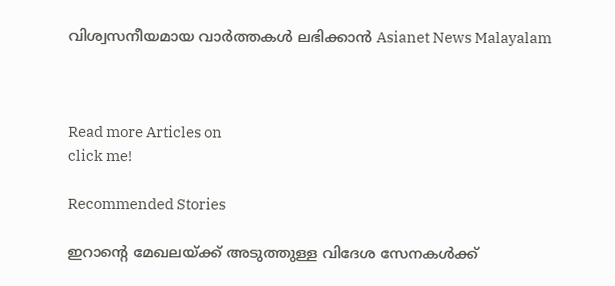വിശ്വസനീയമായ വാർത്തകൾ ലഭിക്കാൻ Asianet News Malayalam



Read more Articles on
click me!

Recommended Stories

ഇറാന്റെ മേഖലയ്ക്ക് അടുത്തുള്ള വിദേശ സേനകൾക്ക്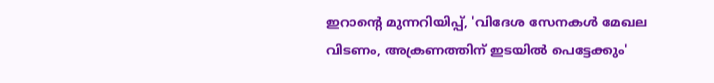ഇറാന്റെ മുന്നറിയിപ്പ്, 'വിദേശ സേനകൾ മേഖല വിടണം, അക്രണത്തിന് ഇടയിൽ പെട്ടേക്കും'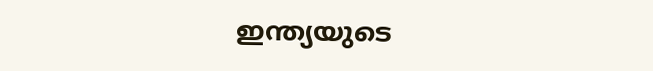ഇന്ത്യയുടെ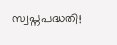സ്വപ്നപദ്ധതി!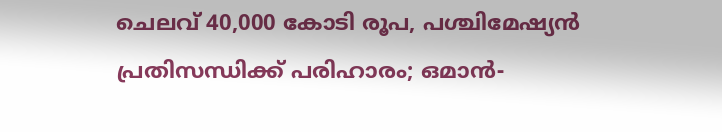ചെലവ് 40,000 കോടി രൂപ, പശ്ചിമേഷ്യന്‍ പ്രതിസന്ധിക്ക് പരിഹാരം; ഒമാന്‍-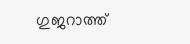ഗുജറാത്ത്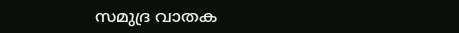സമുദ്ര വാതക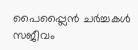പൈപ്പ്ലൈന്‍ ചർച്ചകൾ സജീവം